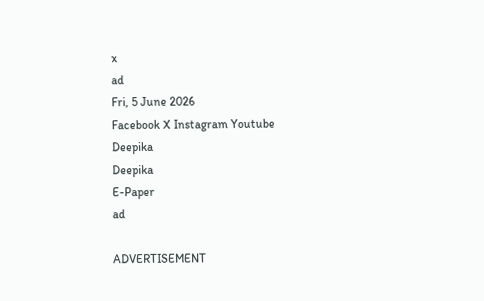x
ad
Fri, 5 June 2026
Facebook X Instagram Youtube
Deepika
Deepika
E-Paper
ad

ADVERTISEMENT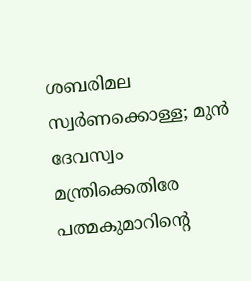ശബരിമല സ്വർണക്കൊള്ള; മുൻ ദേവസ്വം മന്ത്രിക്കെതിരേ പത്മകുമാറിന്‍റെ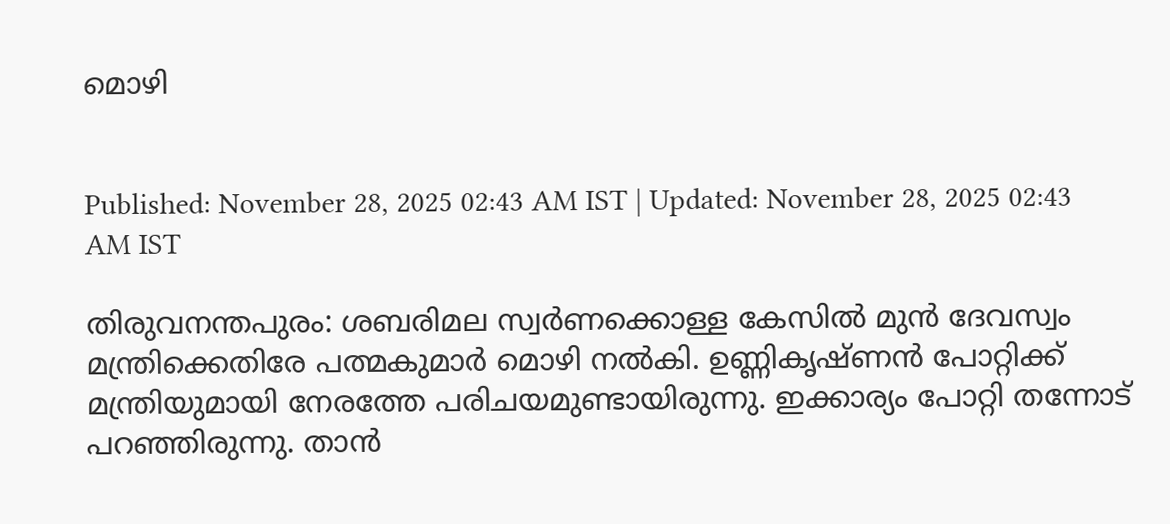മൊഴി


Published: November 28, 2025 02:43 AM IST | Updated: November 28, 2025 02:43 AM IST

തിരുവനന്തപുരം: ശബരിമല സ്വർണക്കൊള്ള കേസിൽ മുൻ ദേവസ്വം മന്ത്രിക്കെതിരേ പത്മകുമാർ മൊഴി നൽകി. ഉണ്ണികൃഷ്ണൻ പോറ്റിക്ക് മന്ത്രിയുമായി നേരത്തേ പരിചയമുണ്ടായിരുന്നു. ഇക്കാര്യം പോറ്റി തന്നോട് പറഞ്ഞിരുന്നു. താൻ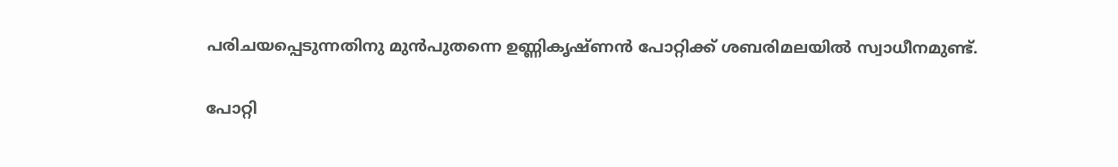പരിചയപ്പെടുന്നതിനു മുൻപുതന്നെ ഉണ്ണികൃഷ്ണൻ പോറ്റിക്ക് ശബരിമലയിൽ സ്വാധീനമുണ്ട്.

പോറ്റി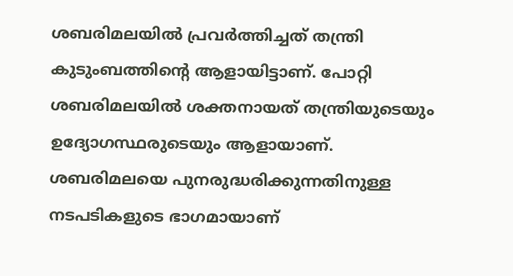ശബരിമലയിൽ പ്രവർത്തിച്ചത് തന്ത്രി കുടുംബത്തിന്‍റെ ആളായിട്ടാണ്. പോറ്റി ശബരിമലയിൽ ശക്തനായത് തന്ത്രിയുടെയും ഉദ്യോഗസ്ഥരുടെയും ആളായാണ്. ശബരിമലയെ പുനരുദ്ധരിക്കുന്നതിനുള്ള നടപടികളുടെ ഭാഗമായാണ്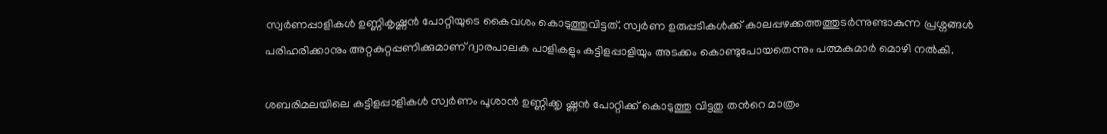സ്വർണപ്പാളികൾ ഉണ്ണികൃഷ്ണൻ പോറ്റിയുടെ കൈവശം കൊടുത്തുവിട്ടത്. സ്വർണ ഉരുപ്പടികൾക്ക് കാലപ്പഴക്കത്തത്തുടർന്നുണ്ടാകുന്ന പ്രശ്നങ്ങൾ പരിഹരിക്കാനും അറ്റകുറ്റപ്പണിക്കുമാണ് ദ്വാരപാലക പാളികളും കട്ടിളപ്പാളിയും അടക്കം കൊണ്ടുപോയതെന്നും പത്മകുമാർ മൊഴി നൽകി.

ശബരിമലയിലെ കട്ടിളപ്പാളികൾ സ്വർണം പൂശാൻ ഉണ്ണിക്കൃ ഷ്ണൻ പോറ്റിക്ക് കൊടുത്തു വിട്ടതു തന്‍റെ മാത്രം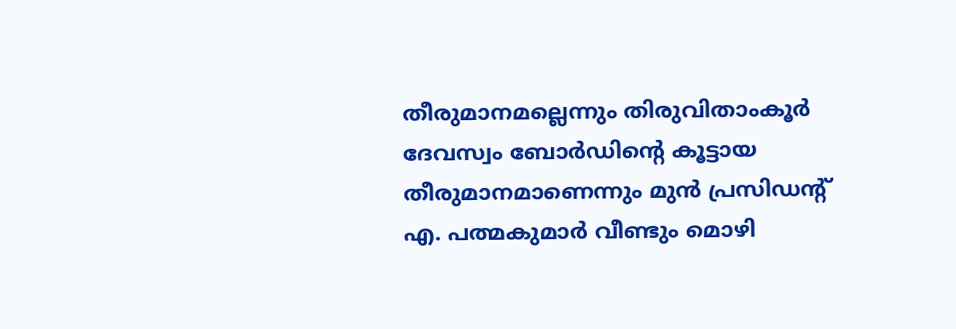തീരുമാനമല്ലെന്നും തിരുവിതാംകൂർ ദേവസ്വം ബോർഡിന്‍റെ കൂട്ടായ തീരുമാനമാണെന്നും മുൻ പ്രസിഡന്‍റ് എ. പത്മകുമാർ വീണ്ടും മൊഴി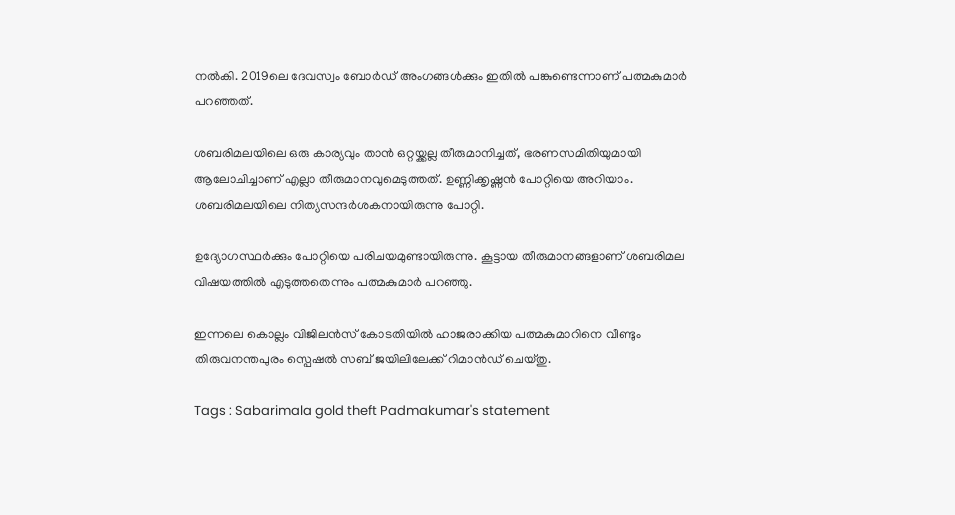നൽകി. 2019ലെ ദേവസ്വം ബോർഡ് അംഗങ്ങൾക്കും ഇതിൽ പങ്കുണ്ടെന്നാണ് പത്മകുമാർ പറഞ്ഞത്.

ശബരിമലയിലെ ഒരു കാര്യവും താൻ ഒറ്റയ്ക്കല്ല തീരുമാനിച്ചത്, ഭരണസമിതിയുമായി ആലോചിച്ചാണ് എല്ലാ തീരുമാനവുമെടുത്തത്. ഉണ്ണിക്കൃഷ്ണൻ പോറ്റിയെ അറിയാം. ശബരിമലയിലെ നിത്യസന്ദർശകനായിരുന്നു പോറ്റി.

ഉദ്യോഗസ്ഥർക്കും പോറ്റിയെ പരിചയമുണ്ടായിരുന്നു. കൂട്ടായ തീരുമാനങ്ങളാണ് ശബരിമല വിഷയത്തിൽ എടുത്തതെന്നും പത്മകുമാർ പറഞ്ഞു.

ഇന്നലെ കൊല്ലം വിജിലൻസ് കോടതിയിൽ ഹാജരാക്കിയ പത്മകുമാറിനെ വീണ്ടും തിരുവനന്തപുരം സ്പെഷൽ സബ് ജയിലിലേക്ക് റിമാൻഡ് ചെയ്തു.

Tags : Sabarimala gold theft Padmakumar's statement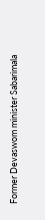Former Devaswom minister Sabarimala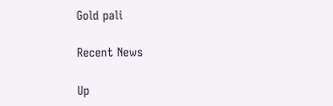Gold pali

Recent News

Up